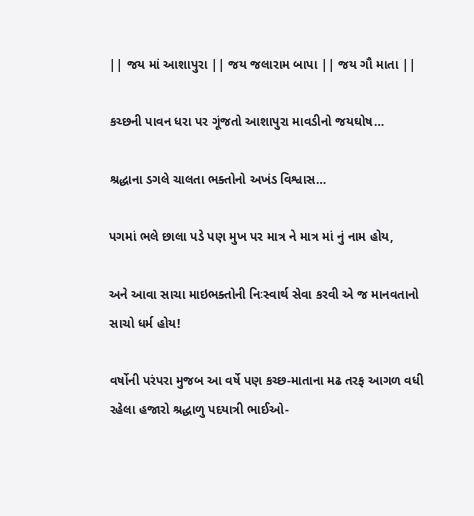|| જય માં આશાપુરા || જય જલારામ બાપા || જય ગૌ માતા ||

કચ્છની પાવન ધરા પર ગૂંજતો આશાપુરા માવડીનો જયઘોષ…

શ્રદ્ધાના ડગલે ચાલતા ભક્તોનો અખંડ વિશ્વાસ…

પગમાં ભલે છાલા પડે પણ મુખ પર માત્ર ને માત્ર માં નું નામ હોય,

અને આવા સાચા માઇભક્તોની નિઃસ્વાર્થ સેવા કરવી એ જ માનવતાનો સાચો ધર્મ હોય!

વર્ષોની પરંપરા મુજબ આ વર્ષે પણ કચ્છ-માતાના મઢ તરફ આગળ વધી રહેલા હજારો શ્રદ્ધાળુ પદયાત્રી ભાઈઓ-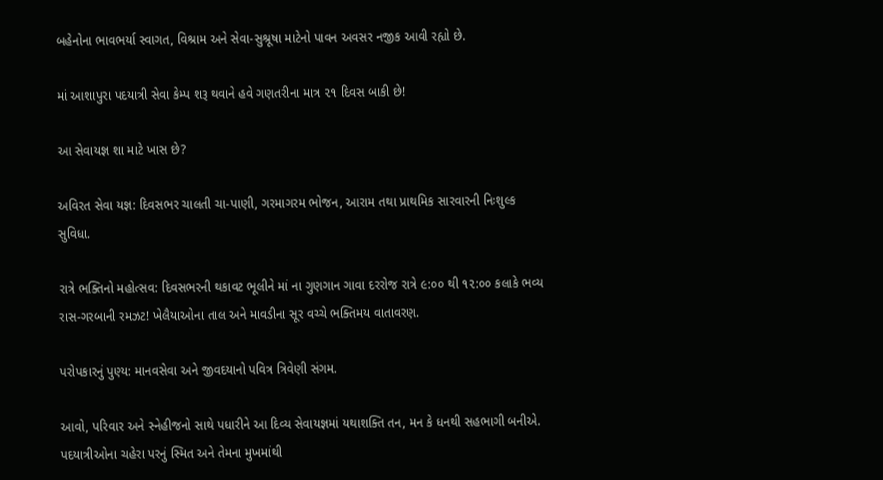બહેનોના ભાવભર્યા સ્વાગત, વિશ્રામ અને સેવા-સુશ્રૂષા માટેનો પાવન અવસર નજીક આવી રહ્યો છે.

માં આશાપુરા પદયાત્રી સેવા કેમ્પ શરૂ થવાને હવે ગણતરીના માત્ર ૨૧ દિવસ બાકી છે!

આ સેવાયજ્ઞ શા માટે ખાસ છે?

અવિરત સેવા યજ્ઞ: દિવસભર ચાલતી ચા-પાણી, ગરમાગરમ ભોજન, આરામ તથા પ્રાથમિક સારવારની નિઃશુલ્ક સુવિધા.

રાત્રે ભક્તિનો મહોત્સવ: દિવસભરની થકાવટ ભૂલીને માં ના ગુણગાન ગાવા દરરોજ રાત્રે ૯:૦૦ થી ૧૨:૦૦ કલાકે ભવ્ય રાસ-ગરબાની રમઝટ! ખેલૈયાઓના તાલ અને માવડીના સૂર વચ્ચે ભક્તિમય વાતાવરણ.

પરોપકારનું પુણ્ય: માનવસેવા અને જીવદયાનો પવિત્ર ત્રિવેણી સંગમ.

આવો, પરિવાર અને સ્નેહીજનો સાથે પધારીને આ દિવ્ય સેવાયજ્ઞમાં યથાશક્તિ તન, મન કે ધનથી સહભાગી બનીએ. પદયાત્રીઓના ચહેરા પરનું સ્મિત અને તેમના મુખમાંથી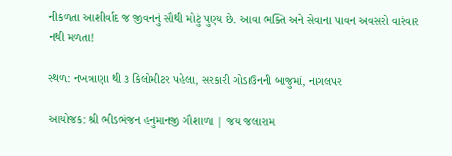નીકળતા આશીર્વાદ જ જીવનનું સૌથી મોટું પુણ્ય છે. આવા ભક્તિ અને સેવાના પાવન અવસરો વારંવાર નથી મળતા!

સ્થળ: નખત્રાણા થી ૩ કિલોમીટર પહેલા, સરકારી ગોડાઉનની બાજુમાં, નાગલપર

આયોજક: શ્રી ભીડભંજન હનુમાનજી ગૌશાળા | જય જલારામ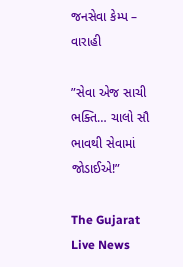જનસેવા કેમ્પ – વારાહી

”સેવા એજ સાચી ભક્તિ… ચાલો સૌ ભાવથી સેવામાં જોડાઈએ!”

The Gujarat Live News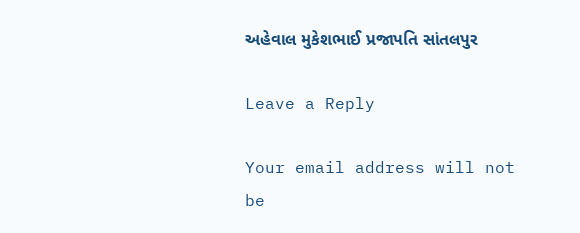અહેવાલ મુકેશભાઈ પ્રજાપતિ સાંતલપુર

Leave a Reply

Your email address will not be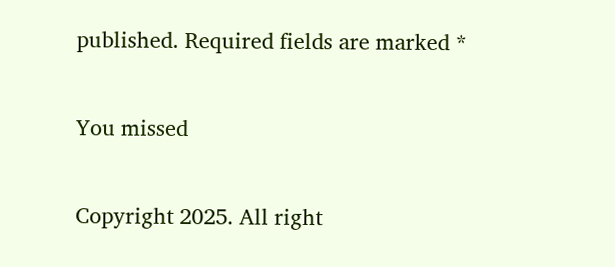published. Required fields are marked *

You missed

Copyright 2025. All right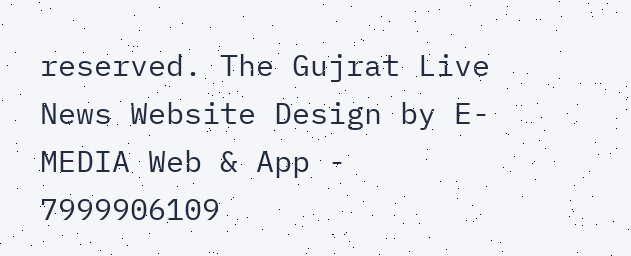reserved. The Gujrat Live News Website Design by E- MEDIA Web & App - 7999906109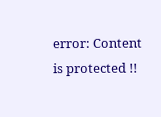error: Content is protected !!